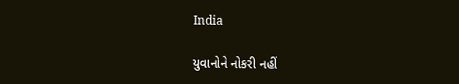India

યુવાનોને નોકરી નહીં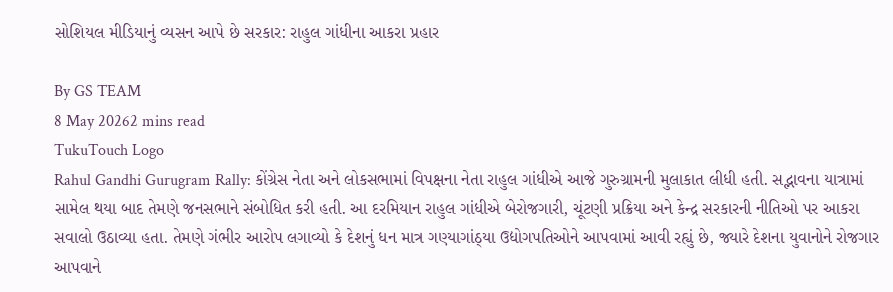સોશિયલ મીડિયાનું વ્યસન આપે છે સરકાર: રાહુલ ગાંધીના આકરા પ્રહાર

By GS TEAM
8 May 20262 mins read
TukuTouch Logo
Rahul Gandhi Gurugram Rally: કોંગ્રેસ નેતા અને લોકસભામાં વિપક્ષના નેતા રાહુલ ગાંધીએ આજે ગુરુગ્રામની મુલાકાત લીધી હતી. સદ્ભાવના યાત્રામાં સામેલ થયા બાદ તેમણે જનસભાને સંબોધિત કરી હતી. આ દરમિયાન રાહુલ ગાંધીએ બેરોજગારી, ચૂંટણી પ્રક્રિયા અને કેન્દ્ર સરકારની નીતિઓ પર આકરા સવાલો ઉઠાવ્યા હતા. તેમણે ગંભીર આરોપ લગાવ્યો કે દેશનું ધન માત્ર ગણ્યાગાંઠ્યા ઉદ્યોગપતિઓને આપવામાં આવી રહ્યું છે, જ્યારે દેશના યુવાનોને રોજગાર આપવાને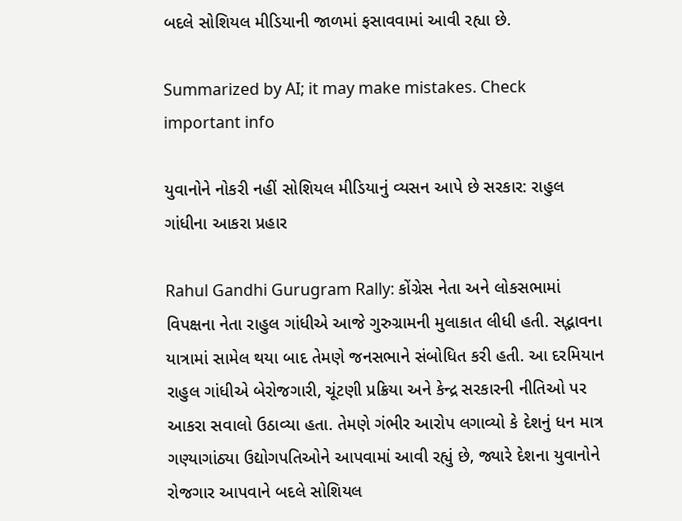બદલે સોશિયલ મીડિયાની જાળમાં ફસાવવામાં આવી રહ્યા છે.

Summarized by AI; it may make mistakes. Check important info

યુવાનોને નોકરી નહીં સોશિયલ મીડિયાનું વ્યસન આપે છે સરકાર: રાહુલ ગાંધીના આકરા પ્રહાર

Rahul Gandhi Gurugram Rally: કોંગ્રેસ નેતા અને લોકસભામાં વિપક્ષના નેતા રાહુલ ગાંધીએ આજે ગુરુગ્રામની મુલાકાત લીધી હતી. સદ્ભાવના યાત્રામાં સામેલ થયા બાદ તેમણે જનસભાને સંબોધિત કરી હતી. આ દરમિયાન રાહુલ ગાંધીએ બેરોજગારી, ચૂંટણી પ્રક્રિયા અને કેન્દ્ર સરકારની નીતિઓ પર આકરા સવાલો ઉઠાવ્યા હતા. તેમણે ગંભીર આરોપ લગાવ્યો કે દેશનું ધન માત્ર ગણ્યાગાંઠ્યા ઉદ્યોગપતિઓને આપવામાં આવી રહ્યું છે, જ્યારે દેશના યુવાનોને રોજગાર આપવાને બદલે સોશિયલ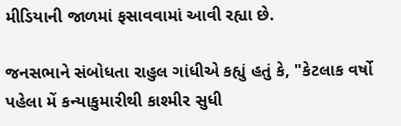મીડિયાની જાળમાં ફસાવવામાં આવી રહ્યા છે.

જનસભાને સંબોધતા રાહુલ ગાંધીએ કહ્યું હતું કે, "કેટલાક વર્ષો પહેલા મેં કન્યાકુમારીથી કાશ્મીર સુધી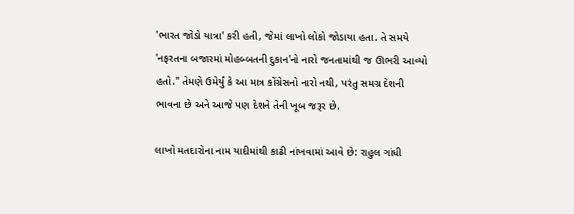'ભારત જોડો યાત્રા' કરી હતી, જેમાં લાખો લોકો જોડાયા હતા. તે સમયે 'નફરતના બજારમાં મોહબ્બતની દુકાન'નો નારો જનતામાંથી જ ઊભરી આવ્યો હતો." તેમણે ઉમેર્યું કે આ માત્ર કોંગ્રેસનો નારો નથી, પરંતુ સમગ્ર દેશની ભાવના છે અને આજે પણ દેશને તેની ખૂબ જરૂર છે.

લાખો મતદારોના નામ યાદીમાંથી કાઢી નાંખવામાં આવે છે: રાહુલ ગાંધી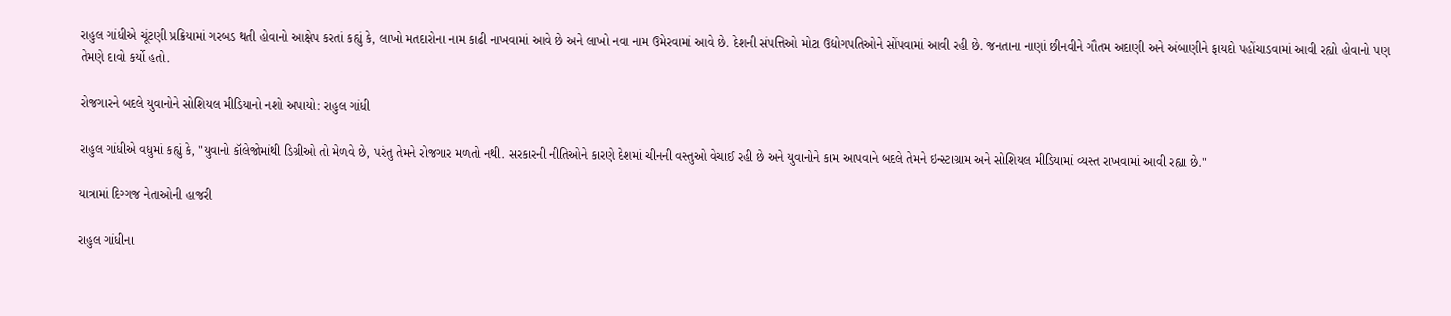રાહુલ ગાંધીએ ચૂંટણી પ્રક્રિયામાં ગરબડ થતી હોવાનો આક્ષેપ કરતાં કહ્યું કે, લાખો મતદારોના નામ કાઢી નાખવામાં આવે છે અને લાખો નવા નામ ઉમેરવામાં આવે છે. દેશની સંપત્તિઓ મોટા ઉદ્યોગપતિઓને સોંપવામાં આવી રહી છે. જનતાના નાણાં છીનવીને ગૌતમ અદાણી અને અંબાણીને ફાયદો પહોંચાડવામાં આવી રહ્યો હોવાનો પણ તેમણે દાવો કર્યો હતો.

રોજગારને બદલે યુવાનોને સોશિયલ મીડિયાનો નશો અપાયો: રાહુલ ગાંધી

રાહુલ ગાંધીએ વધુમાં કહ્યું કે, "યુવાનો કૉલેજોમાંથી ડિગ્રીઓ તો મેળવે છે, પરંતુ તેમને રોજગાર મળતો નથી. સરકારની નીતિઓને કારણે દેશમાં ચીનની વસ્તુઓ વેચાઈ રહી છે અને યુવાનોને કામ આપવાને બદલે તેમને ઇન્સ્ટાગ્રામ અને સોશિયલ મીડિયામાં વ્યસ્ત રાખવામાં આવી રહ્યા છે."

યાત્રામાં દિગ્ગજ નેતાઓની હાજરી

રાહુલ ગાંધીના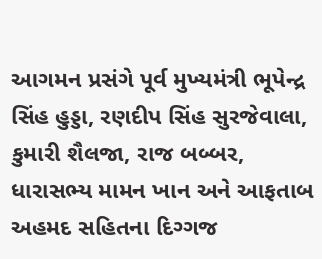આગમન પ્રસંગે પૂર્વ મુખ્યમંત્રી ભૂપેન્દ્ર સિંહ હુડ્ડા, રણદીપ સિંહ સુરજેવાલા, કુમારી શૈલજા, રાજ બબ્બર, ધારાસભ્ય મામન ખાન અને આફતાબ અહમદ સહિતના દિગ્ગજ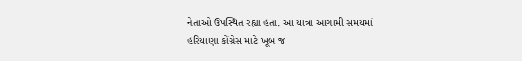નેતાઓ ઉપસ્થિત રહ્યા હતા. આ યાત્રા આગામી સમયમાં હરિયાણા કોંગ્રેસ માટે ખૂબ જ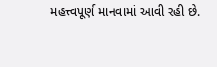મહત્ત્વપૂર્ણ માનવામાં આવી રહી છે.